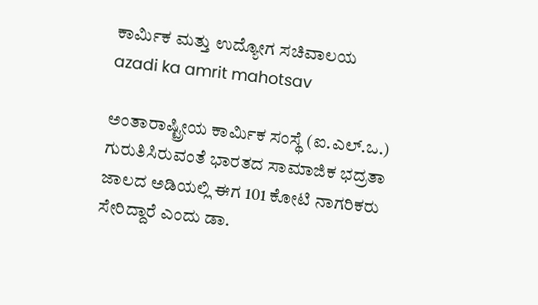ಕಾರ್ಮಿಕ ಮತ್ತು ಉದ್ಯೋಗ ಸಚಿವಾಲಯ
azadi ka amrit mahotsav

ಅಂತಾರಾಷ್ಟ್ರೀಯ ಕಾರ್ಮಿಕ ಸಂಸ್ಥೆ (ಐ.ಎಲ್.ಒ.) ಗುರುತಿಸಿರುವಂತೆ ಭಾರತದ ಸಾಮಾಜಿಕ ಭದ್ರತಾ ಜಾಲದ ಅಡಿಯಲ್ಲಿ ಈಗ 101 ಕೋಟಿ ನಾಗರಿಕರು ಸೇರಿದ್ದಾರೆ ಎಂದು ಡಾ.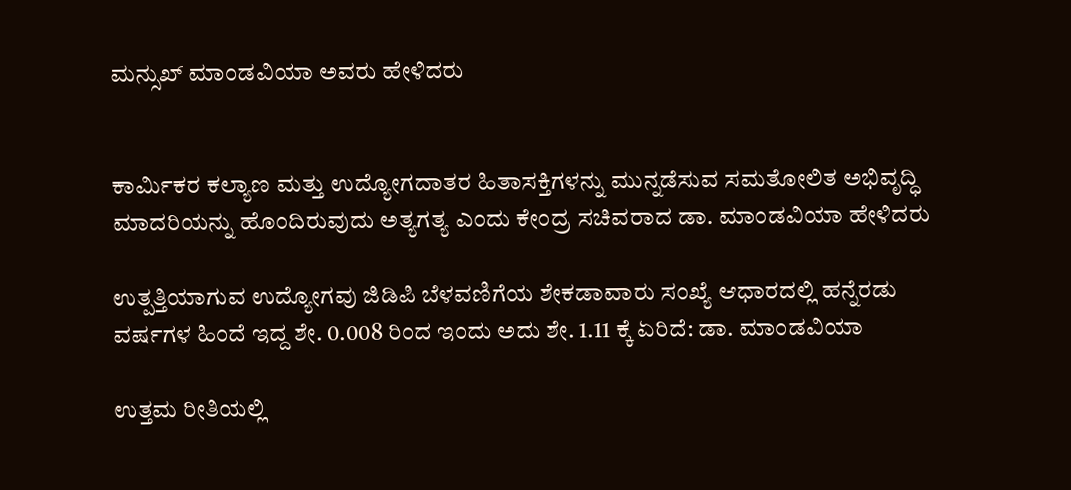ಮನ್ಸುಖ್ ಮಾಂಡವಿಯಾ ಅವರು ಹೇಳಿದರು


ಕಾರ್ಮಿಕರ ಕಲ್ಯಾಣ ಮತ್ತು ಉದ್ಯೋಗದಾತರ ಹಿತಾಸಕ್ತಿಗಳನ್ನು ಮುನ್ನಡೆಸುವ ಸಮತೋಲಿತ ಅಭಿವೃದ್ಧಿ ಮಾದರಿಯನ್ನು ಹೊಂದಿರುವುದು ಅತ್ಯಗತ್ಯ ಎಂದು ಕೇಂದ್ರ ಸಚಿವರಾದ ಡಾ. ಮಾಂಡವಿಯಾ ಹೇಳಿದರು

ಉತ್ಪತ್ತಿಯಾಗುವ ಉದ್ಯೋಗವು ಜಿಡಿಪಿ ಬೆಳವಣಿಗೆಯ ಶೇಕಡಾವಾರು ಸಂಖ್ಯೆ ಆಧಾರದಲ್ಲಿ ಹನ್ನೆರಡು ವರ್ಷಗಳ ಹಿಂದೆ ಇದ್ದ ಶೇ. 0.008 ರಿಂದ ಇಂದು ಅದು ಶೇ. 1.11 ಕ್ಕೆ ಏರಿದೆ: ಡಾ. ಮಾಂಡವಿಯಾ

ಉತ್ತಮ ರೀತಿಯಲ್ಲಿ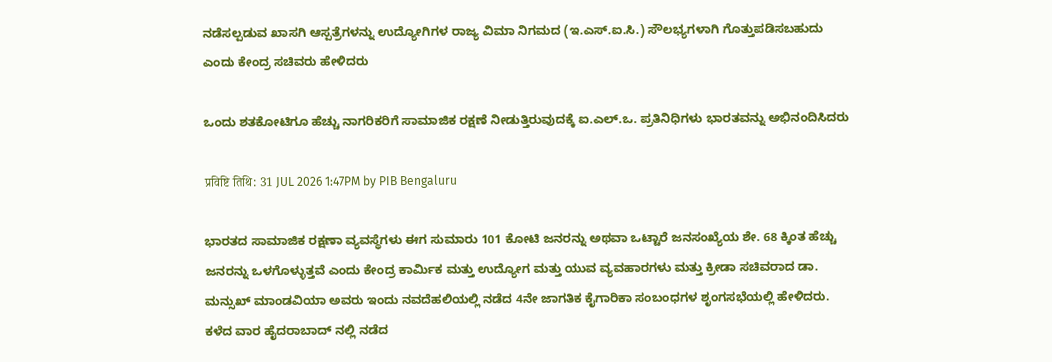ನಡೆಸಲ್ಪಡುವ ಖಾಸಗಿ ಆಸ್ಪತ್ರೆಗಳನ್ನು ಉದ್ಯೋಗಿಗಳ ರಾಜ್ಯ ವಿಮಾ ನಿಗಮದ (ಇ.ಎಸ್.ಐ.ಸಿ.) ಸೌಲಭ್ಯಗಳಾಗಿ ಗೊತ್ತುಪಡಿಸಬಹುದು ಎಂದು ಕೇಂದ್ರ ಸಚಿವರು ಹೇಳಿದರು

ಒಂದು ಶತಕೋಟಿಗೂ ಹೆಚ್ಚು ನಾಗರಿಕರಿಗೆ ಸಾಮಾಜಿಕ ರಕ್ಷಣೆ ನೀಡುತ್ತಿರುವುದಕ್ಕೆ ಐ.ಎಲ್.ಒ. ಪ್ರತಿನಿಧಿಗಳು ಭಾರತವನ್ನು ಅಭಿನಂದಿಸಿದರು

प्रविष्टि तिथि: 31 JUL 2026 1:47PM by PIB Bengaluru

ಭಾರತದ ಸಾಮಾಜಿಕ ರಕ್ಷಣಾ ವ್ಯವಸ್ಥೆಗಳು ಈಗ ಸುಮಾರು 101 ಕೋಟಿ ಜನರನ್ನು ಅಥವಾ ಒಟ್ಟಾರೆ ಜನಸಂಖ್ಯೆಯ ಶೇ. 68 ಕ್ಕಿಂತ ಹೆಚ್ಚು ಜನರನ್ನು ಒಳಗೊಳ್ಳುತ್ತವೆ ಎಂದು ಕೇಂದ್ರ ಕಾರ್ಮಿಕ ಮತ್ತು ಉದ್ಯೋಗ ಮತ್ತು ಯುವ ವ್ಯವಹಾರಗಳು ಮತ್ತು ಕ್ರೀಡಾ ಸಚಿವರಾದ ಡಾ. ಮನ್ಸುಖ್ ಮಾಂಡವಿಯಾ ಅವರು ಇಂದು ನವದೆಹಲಿಯಲ್ಲಿ ನಡೆದ 4ನೇ ಜಾಗತಿಕ ಕೈಗಾರಿಕಾ ಸಂಬಂಧಗಳ ಶೃಂಗಸಭೆಯಲ್ಲಿ ಹೇಳಿದರು. ಕಳೆದ ವಾರ ಹೈದರಾಬಾದ್ ನಲ್ಲಿ ನಡೆದ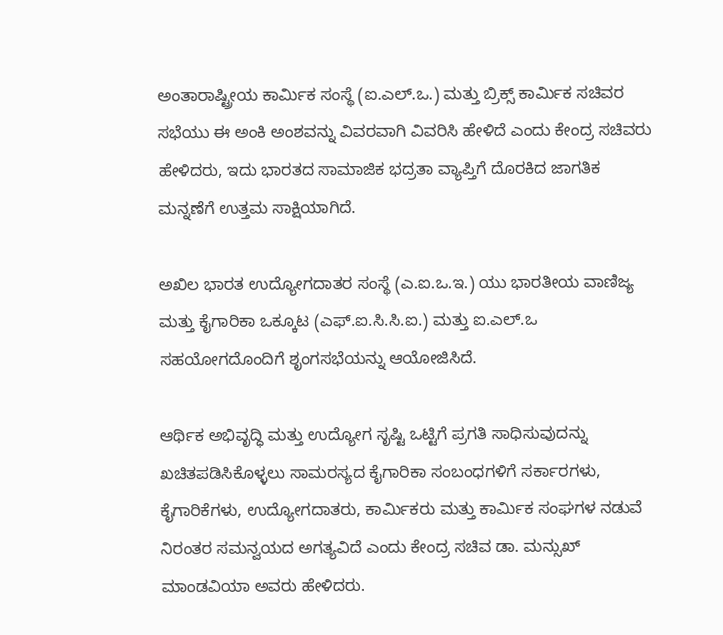ಅಂತಾರಾಷ್ಟ್ರೀಯ ಕಾರ್ಮಿಕ ಸಂಸ್ಥೆ (ಐ.ಎಲ್.ಒ.) ಮತ್ತು ಬ್ರಿಕ್ಸ್ ಕಾರ್ಮಿಕ ಸಚಿವರ ಸಭೆಯು ಈ ಅಂಕಿ ಅಂಶವನ್ನು ವಿವರವಾಗಿ ವಿವರಿಸಿ ಹೇಳಿದೆ ಎಂದು ಕೇಂದ್ರ ಸಚಿವರು ಹೇಳಿದರು, ಇದು ಭಾರತದ ಸಾಮಾಜಿಕ ಭದ್ರತಾ ವ್ಯಾಪ್ತಿಗೆ ದೊರಕಿದ ಜಾಗತಿಕ ಮನ್ನಣೆಗೆ ಉತ್ತಮ ಸಾಕ್ಷಿಯಾಗಿದೆ.

ಅಖಿಲ ಭಾರತ ಉದ್ಯೋಗದಾತರ ಸಂಸ್ಥೆ (ಎ.ಐ.ಒ.ಇ.) ಯು ಭಾರತೀಯ ವಾಣಿಜ್ಯ ಮತ್ತು ಕೈಗಾರಿಕಾ ಒಕ್ಕೂಟ (ಎಫ್.ಐ.ಸಿ.ಸಿ.ಐ.) ಮತ್ತು ಐ.ಎಲ್.ಒ ಸಹಯೋಗದೊಂದಿಗೆ ಶೃಂಗಸಭೆಯನ್ನು ಆಯೋಜಿಸಿದೆ.

ಆರ್ಥಿಕ ಅಭಿವೃದ್ಧಿ ಮತ್ತು ಉದ್ಯೋಗ ಸೃಷ್ಟಿ ಒಟ್ಟಿಗೆ ಪ್ರಗತಿ ಸಾಧಿಸುವುದನ್ನು ಖಚಿತಪಡಿಸಿಕೊಳ್ಳಲು ಸಾಮರಸ್ಯದ ಕೈಗಾರಿಕಾ ಸಂಬಂಧಗಳಿಗೆ ಸರ್ಕಾರಗಳು, ಕೈಗಾರಿಕೆಗಳು, ಉದ್ಯೋಗದಾತರು, ಕಾರ್ಮಿಕರು ಮತ್ತು ಕಾರ್ಮಿಕ ಸಂಘಗಳ ನಡುವೆ ನಿರಂತರ ಸಮನ್ವಯದ ಅಗತ್ಯವಿದೆ ಎಂದು ಕೇಂದ್ರ ಸಚಿವ ಡಾ. ಮನ್ಸುಖ್ ಮಾಂಡವಿಯಾ ಅವರು ಹೇಳಿದರು.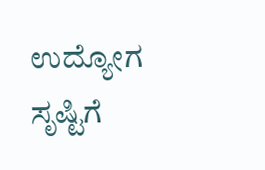ಉದ್ಯೋಗ ಸೃಷ್ಟಿಗೆ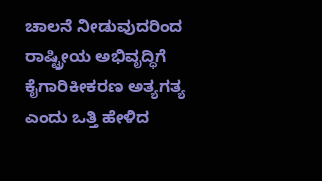ಚಾಲನೆ ನೀಡುವುದರಿಂದ ರಾಷ್ಟ್ರೀಯ ಅಭಿವೃದ್ಧಿಗೆ ಕೈಗಾರಿಕೀಕರಣ ಅತ್ಯಗತ್ಯ ಎಂದು ಒತ್ತಿ ಹೇಳಿದ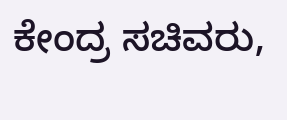ಕೇಂದ್ರ ಸಚಿವರು,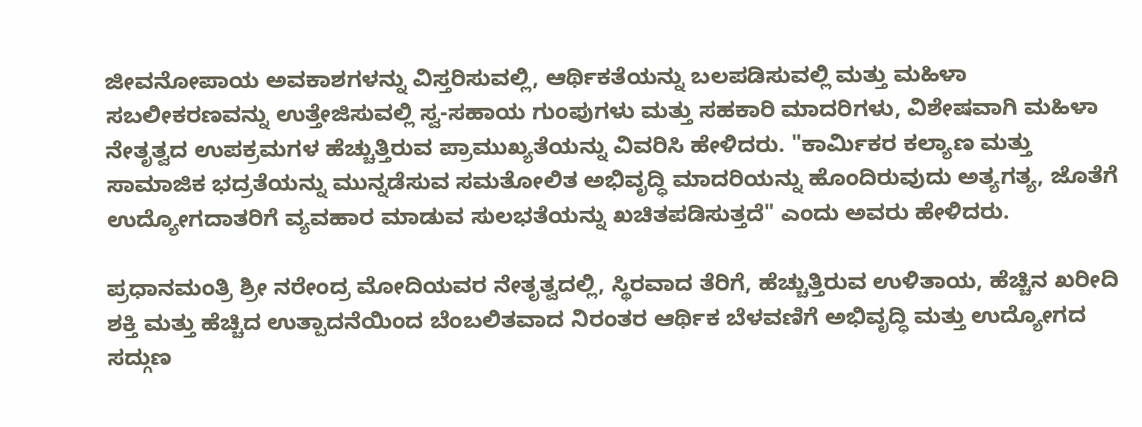ಜೀವನೋಪಾಯ ಅವಕಾಶಗಳನ್ನು ವಿಸ್ತರಿಸುವಲ್ಲಿ, ಆರ್ಥಿಕತೆಯನ್ನು ಬಲಪಡಿಸುವಲ್ಲಿ ಮತ್ತು ಮಹಿಳಾ ಸಬಲೀಕರಣವನ್ನು ಉತ್ತೇಜಿಸುವಲ್ಲಿ ಸ್ವ-ಸಹಾಯ ಗುಂಪುಗಳು ಮತ್ತು ಸಹಕಾರಿ ಮಾದರಿಗಳು, ವಿಶೇಷವಾಗಿ ಮಹಿಳಾ ನೇತೃತ್ವದ ಉಪಕ್ರಮಗಳ ಹೆಚ್ಚುತ್ತಿರುವ ಪ್ರಾಮುಖ್ಯತೆಯನ್ನು ವಿವರಿಸಿ ಹೇಳಿದರು. "ಕಾರ್ಮಿಕರ ಕಲ್ಯಾಣ ಮತ್ತು ಸಾಮಾಜಿಕ ಭದ್ರತೆಯನ್ನು ಮುನ್ನಡೆಸುವ ಸಮತೋಲಿತ ಅಭಿವೃದ್ಧಿ ಮಾದರಿಯನ್ನು ಹೊಂದಿರುವುದು ಅತ್ಯಗತ್ಯ, ಜೊತೆಗೆ ಉದ್ಯೋಗದಾತರಿಗೆ ವ್ಯವಹಾರ ಮಾಡುವ ಸುಲಭತೆಯನ್ನು ಖಚಿತಪಡಿಸುತ್ತದೆ" ಎಂದು ಅವರು ಹೇಳಿದರು.

ಪ್ರಧಾನಮಂತ್ರಿ ಶ್ರೀ ನರೇಂದ್ರ ಮೋದಿಯವರ ನೇತೃತ್ವದಲ್ಲಿ, ಸ್ಥಿರವಾದ ತೆರಿಗೆ, ಹೆಚ್ಚುತ್ತಿರುವ ಉಳಿತಾಯ, ಹೆಚ್ಚಿನ ಖರೀದಿ ಶಕ್ತಿ ಮತ್ತು ಹೆಚ್ಚಿದ ಉತ್ಪಾದನೆಯಿಂದ ಬೆಂಬಲಿತವಾದ ನಿರಂತರ ಆರ್ಥಿಕ ಬೆಳವಣಿಗೆ ಅಭಿವೃದ್ಧಿ ಮತ್ತು ಉದ್ಯೋಗದ ಸದ್ಗುಣ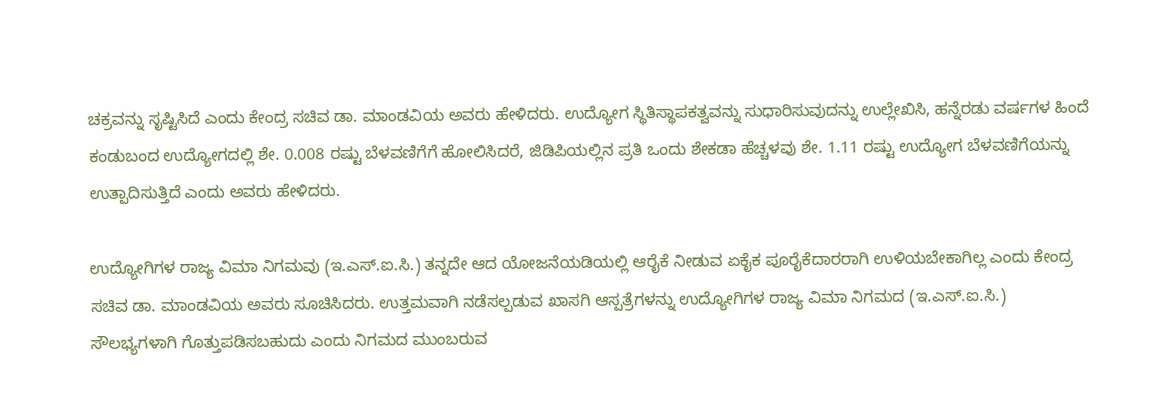ಚಕ್ರವನ್ನು ಸೃಷ್ಟಿಸಿದೆ ಎಂದು ಕೇಂದ್ರ ಸಚಿವ ಡಾ. ಮಾಂಡವಿಯ ಅವರು ಹೇಳಿದರು. ಉದ್ಯೋಗ ಸ್ಥಿತಿಸ್ಥಾಪಕತ್ವವನ್ನು ಸುಧಾರಿಸುವುದನ್ನು ಉಲ್ಲೇಖಿಸಿ, ಹನ್ನೆರಡು ವರ್ಷಗಳ ಹಿಂದೆ ಕಂಡುಬಂದ ಉದ್ಯೋಗದಲ್ಲಿ ಶೇ. 0.008 ರಷ್ಟು ಬೆಳವಣಿಗೆಗೆ ಹೋಲಿಸಿದರೆ, ಜಿಡಿಪಿಯಲ್ಲಿನ ಪ್ರತಿ ಒಂದು ಶೇಕಡಾ ಹೆಚ್ಚಳವು ಶೇ. 1.11 ರಷ್ಟು ಉದ್ಯೋಗ ಬೆಳವಣಿಗೆಯನ್ನು ಉತ್ಪಾದಿಸುತ್ತಿದೆ ಎಂದು ಅವರು ಹೇಳಿದರು.

ಉದ್ಯೋಗಿಗಳ ರಾಜ್ಯ ವಿಮಾ ನಿಗಮವು (ಇ.ಎಸ್.ಐ.ಸಿ.) ತನ್ನದೇ ಆದ ಯೋಜನೆಯಡಿಯಲ್ಲಿ ಆರೈಕೆ ನೀಡುವ ಏಕೈಕ ಪೂರೈಕೆದಾರರಾಗಿ ಉಳಿಯಬೇಕಾಗಿಲ್ಲ ಎಂದು ಕೇಂದ್ರ ಸಚಿವ ಡಾ. ಮಾಂಡವಿಯ ಅವರು ಸೂಚಿಸಿದರು. ಉತ್ತಮವಾಗಿ ನಡೆಸಲ್ಪಡುವ ಖಾಸಗಿ ಆಸ್ಪತ್ರೆಗಳನ್ನು ಉದ್ಯೋಗಿಗಳ ರಾಜ್ಯ ವಿಮಾ ನಿಗಮದ (ಇ.ಎಸ್.ಐ.ಸಿ.) ಸೌಲಭ್ಯಗಳಾಗಿ ಗೊತ್ತುಪಡಿಸಬಹುದು ಎಂದು ನಿಗಮದ ಮುಂಬರುವ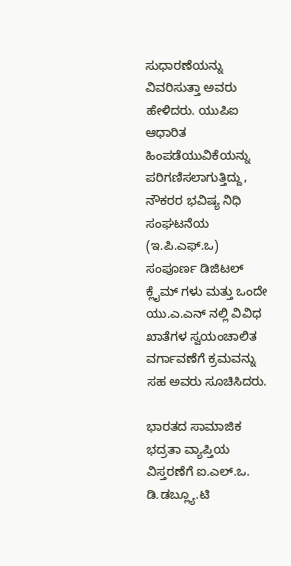ಸುಧಾರಣೆಯನ್ನು ವಿವರಿಸುತ್ತಾ ಅವರು ಹೇಳಿದರು. ಯುಪಿಐ ಆಧಾರಿತ ಹಿಂಪಡೆಯುವಿಕೆಯನ್ನು ಪರಿಗಣಿಸಲಾಗುತ್ತಿದ್ದು, ನೌಕರರ ಭವಿಷ್ಯ ನಿಧಿ ಸಂಘಟನೆಯ (ಇ.ಪಿ.ಎಫ್.ಒ) ಸಂಪೂರ್ಣ ಡಿಜಿಟಲ್ ಕ್ಲೈಮ್ ಗಳು ಮತ್ತು ಒಂದೇ ಯು.ಎ.ಎನ್‌ ನಲ್ಲಿ ವಿವಿಧ ಖಾತೆಗಳ ಸ್ವಯಂಚಾಲಿತ ವರ್ಗಾವಣೆಗೆ ಕ್ರಮವನ್ನು ಸಹ ಅವರು ಸೂಚಿಸಿದರು.

ಭಾರತದ ಸಾಮಾಜಿಕ ಭದ್ರತಾ ವ್ಯಾಪ್ತಿಯ ವಿಸ್ತರಣೆಗೆ ಐ.ಎಲ್.ಒ. ಡಿ.ಡಬ್ಲ್ಯೂ.ಟಿ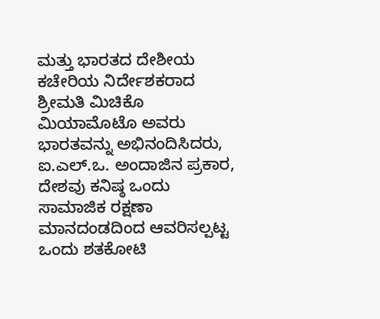ಮತ್ತು ಭಾರತದ ದೇಶೀಯ ಕಚೇರಿಯ ನಿರ್ದೇಶಕರಾದ ಶ್ರೀಮತಿ ಮಿಚಿಕೊ ಮಿಯಾಮೊಟೊ ಅವರು ಭಾರತವನ್ನು ಅಭಿನಂದಿಸಿದರು, ಐ.ಎಲ್.ಒ. ಅಂದಾಜಿನ ಪ್ರಕಾರ, ದೇಶವು ಕನಿಷ್ಠ ಒಂದು ಸಾಮಾಜಿಕ ರಕ್ಷಣಾ ಮಾನದಂಡದಿಂದ ಆವರಿಸಲ್ಪಟ್ಟ ಒಂದು ಶತಕೋಟಿ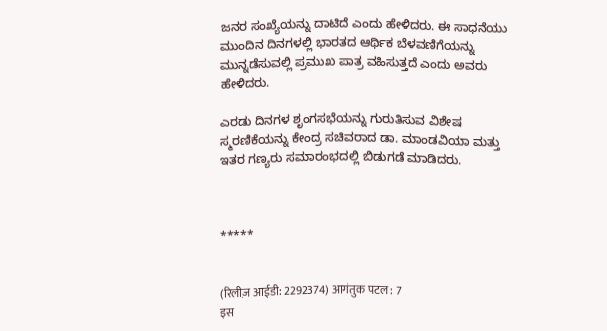ಜನರ ಸಂಖ್ಯೆಯನ್ನು ದಾಟಿದೆ ಎಂದು ಹೇಳಿದರು. ಈ ಸಾಧನೆಯು ಮುಂದಿನ ದಿನಗಳಲ್ಲಿ ಭಾರತದ ಆರ್ಥಿಕ ಬೆಳವಣಿಗೆಯನ್ನು ಮುನ್ನಡೆಸುವಲ್ಲಿ ಪ್ರಮುಖ ಪಾತ್ರ ವಹಿಸುತ್ತದೆ ಎಂದು ಅವರು ಹೇಳಿದರು.

ಎರಡು ದಿನಗಳ ಶೃಂಗಸಭೆಯನ್ನು ಗುರುತಿಸುವ ವಿಶೇಷ ಸ್ಮರಣಿಕೆಯನ್ನು ಕೇಂದ್ರ ಸಚಿವರಾದ ಡಾ. ಮಾಂಡವಿಯಾ ಮತ್ತು ಇತರ ಗಣ್ಯರು ಸಮಾರಂಭದಲ್ಲಿ ಬಿಡುಗಡೆ ಮಾಡಿದರು.



*****


(रिलीज़ आईडी: 2292374) आगंतुक पटल : 7
इस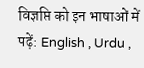विज्ञप्ति को इन भाषाओं में पढ़ें: English , Urdu ,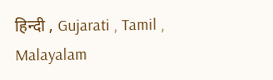हिन्दी , Gujarati , Tamil , Malayalam